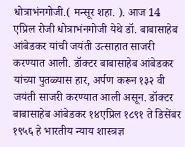धोत्राभंनगोजी.( मन्सूर शहा. ). आज 14 एप्रिल रोजी धोत्राभंनगोजी येथे डॉ. बाबासाहेब आंबेडकर यांची जयंती उत्साहात साजरी करण्यात आली. डॉक्टर बाबासाहेब आंबेडकर यांच्या पुतळ्यास हार, अर्पण करून १३२ वी जयंती साजरी करण्यात आली असून. डॉक्टर बाबासाहेब आंबेडकर १४एप्रिल १८९१ ते डिसेंबर १९५६ हे भारतीय न्याय शास्त्रज्ञ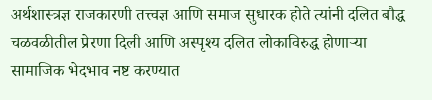अर्थशास्त्रज्ञ राजकारणी तत्त्वज्ञ आणि समाज सुधारक होते त्यांनी दलित बौद्ध चळवळीतील प्रेरणा दिली आणि अस्पृश्य दलित लोकाविरुद्ध होणाऱ्या सामाजिक भेदभाव नष्ट करण्यात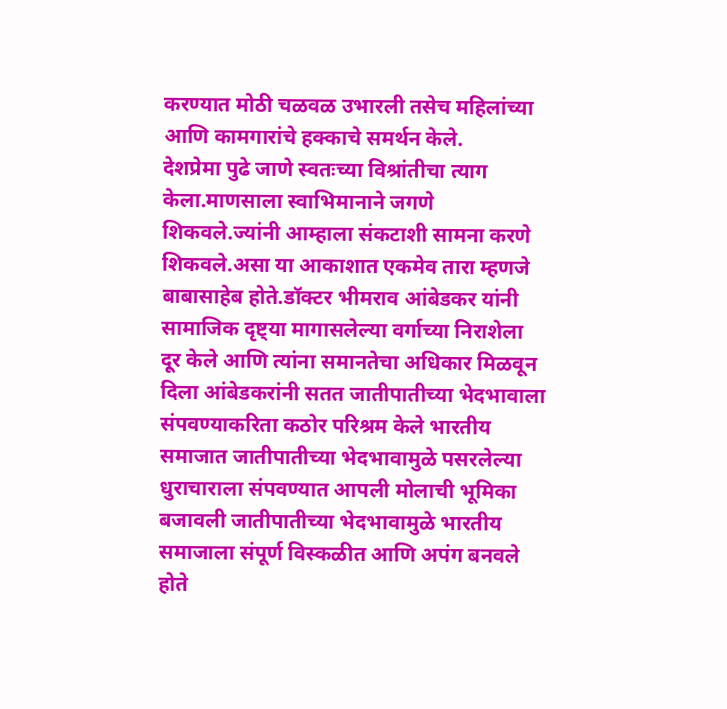करण्यात मोठी चळवळ उभारली तसेच महिलांच्या आणि कामगारांचे हक्काचे समर्थन केले.
देशप्रेमा पुढे जाणे स्वतःच्या विश्रांतीचा त्याग
केला.माणसाला स्वाभिमानाने जगणे शिकवले.ज्यांनी आम्हाला संकटाशी सामना करणे शिकवले.असा या आकाशात एकमेव तारा म्हणजे बाबासाहेब होते.डॉक्टर भीमराव आंबेडकर यांनी सामाजिक दृष्ट्या मागासलेल्या वर्गाच्या निराशेला दूर केले आणि त्यांना समानतेचा अधिकार मिळवून दिला आंबेडकरांनी सतत जातीपातीच्या भेदभावाला संपवण्याकरिता कठोर परिश्रम केले भारतीय समाजात जातीपातीच्या भेदभावामुळे पसरलेल्या धुराचाराला संपवण्यात आपली मोलाची भूमिका बजावली जातीपातीच्या भेदभावामुळे भारतीय समाजाला संपूर्ण विस्कळीत आणि अपंग बनवले होते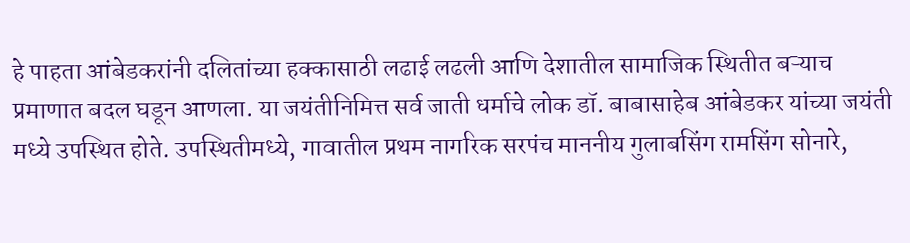हे पाहता आंबेडकरांनी दलितांच्या हक्कासाठी लढाई लढली आणि देशातील सामाजिक स्थितीत बऱ्याच प्रमाणात बदल घडून आणला. या जयंतीनिमित्त सर्व जाती धर्माचे लोक डॉ. बाबासाहेब आंबेडकर यांच्या जयंती मध्ये उपस्थित होते. उपस्थितीमध्ये, गावातील प्रथम नागरिक सरपंच माननीय गुलाबसिंग रामसिंग सोनारे,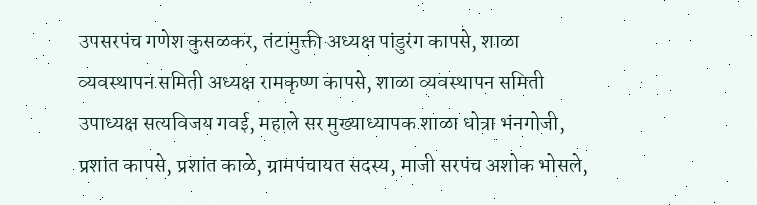उपसरपंच गणेश कुसळकर, तंटामुक्ती अध्यक्ष पांडुरंग कापसे, शाळा व्यवस्थापन समिती अध्यक्ष रामकृष्ण कापसे, शाळा व्यवस्थापन समिती उपाध्यक्ष सत्यविजय गवई, महाले सर मुख्याध्यापक शाळा धोत्रा भंनगोजी, प्रशांत कापसे, प्रशांत काळे, ग्रामपंचायत सदस्य, माजी सरपंच अशोक भोसले,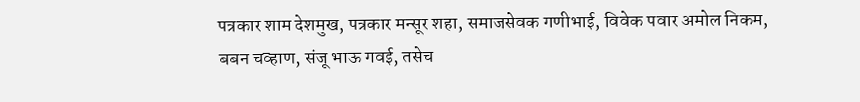पत्रकार शाम देशमुख, पत्रकार मन्सूर शहा, समाजसेवक गणीभाई, विवेक पवार अमोल निकम, बबन चव्हाण, संजू भाऊ गवई, तसेच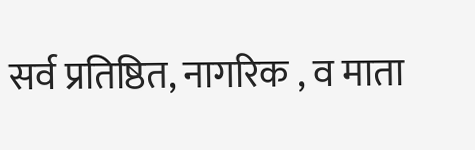सर्व प्रतिष्ठित, नागरिक , व माता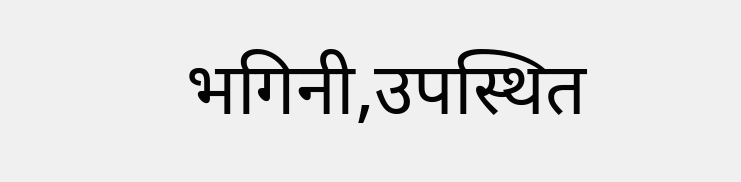भगिनी,उपस्थित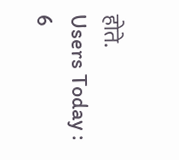होते.
Users Today : 6